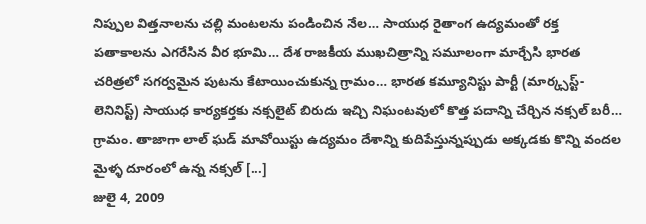నిప్పుల విత్తనాలను చల్లి మంటలను పండించిన నేల… సాయుధ రైతాంగ ఉద్యమంతో రక్త పతాకాలను ఎగరేసిన వీర భూమి… దేశ రాజకీయ ముఖచిత్రాన్ని సమూలంగా మార్చేసి భారత చరిత్రలో సగర్వమైన పుటను కేటాయించుకున్న గ్రామం… భారత కమ్యూనిస్టు పార్టీ (మార్క్సస్ట్-లెనినిస్ట్) సాయుధ కార్యకర్తకు నక్సలైట్ బిరుదు ఇచ్చి నిఘంటవులో కొత్త పదాన్ని చేర్చిన నక్సల్ బరీ… గ్రామం. తాజాగా లాల్ ఘడ్ మావోయిస్టు ఉద్యమం దేశాన్ని కుదిపేస్తున్నప్పుడు అక్కడకు కొన్ని వందల మైళ్ళ దూరంలో ఉన్న నక్సల్ [...]
జులై 4, 2009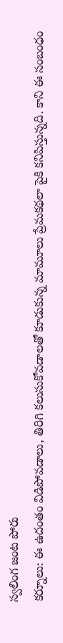స్వలింగ జంట పోరు
కర్నూలు: ఈ ఉదంతం విడిపోవడాలు, తిరిగి కలుసుకోవడాలతో కూడుకున్న మామూలు ప్రేమకథలా పైకి కనిపిస్తున్నది. కాని ఈ సంబంధం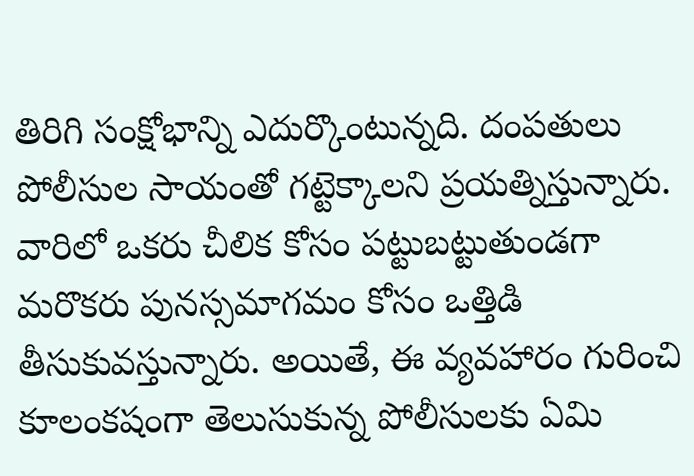తిరిగి సంక్షోభాన్ని ఎదుర్కొంటున్నది. దంపతులు పోలీసుల సాయంతో గట్టెక్కాలని ప్రయత్నిస్తున్నారు. వారిలో ఒకరు చీలిక కోసం పట్టుబట్టుతుండగా మరొకరు పునస్సమాగమం కోసం ఒత్తిడి తీసుకువస్తున్నారు. అయితే, ఈ వ్యవహారం గురించి కూలంకషంగా తెలుసుకున్న పోలీసులకు ఏమి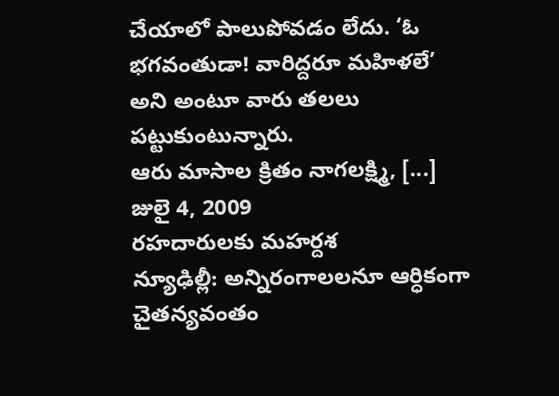చేయాలో పాలుపోవడం లేదు. ‘ఓ భగవంతుడా! వారిద్దరూ మహిళలే’ అని అంటూ వారు తలలు పట్టుకుంటున్నారు.
ఆరు మాసాల క్రితం నాగలక్ష్మి, [...]
జులై 4, 2009
రహదారులకు మహర్దశ
న్యూఢిల్లీ: అన్నిరంగాలలనూ ఆర్ధికంగా చైతన్యవంతం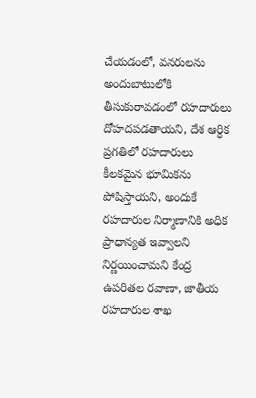చేయడంలో, వనరులను అందుబాటులోకి తీసుకురావడంలో రహదారులు దోహదపడతాయని, దేశ ఆర్ధిక ప్రగతిలో రహదారులు కీలకమైన భూమికను పోషిస్తాయని, అందుకే రహదారుల నిర్మాణానికి అధిక ప్రాధాన్యత ఇవ్వాలని నిర్ణయించామని కేంద్ర ఉపరితల రవాణా, జాతీయ రహదారుల శాఖ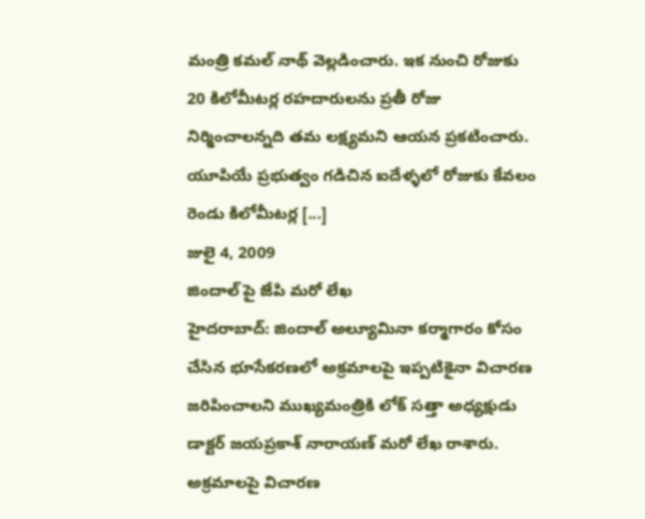మంత్రి కమల్ నాథ్ వెల్లడించారు. ఇక నుంచి రోజుకు 20 కిలోమీటర్ల రహదారులను ప్రతీ రోజు నిర్మించాలన్నది తమ లక్ష్యమని ఆయన ప్రకటించారు. యూపియే ప్రభుత్వం గడిచిన ఐదేళ్ళలో రోజుకు కేవలం రెండు కిలోమీటర్ల [...]
జులై 4, 2009
జిందాల్ పై జేపి మరో లేఖ
హైదరాబాద్: జిందాల్ అల్యూమినా కర్మాగారం కోసం చేసిన భూసేకరణలో అక్రమాలపై ఇప్పటికైనా విచారణ జరిపించాలని ముఖ్యమంత్రికి లోక్ సత్తా అధ్యక్షుడు డాక్టర్ జయప్రకాశ్ నారాయణ్ మరో లేఖ రాశారు. అక్రమాలపై విచారణ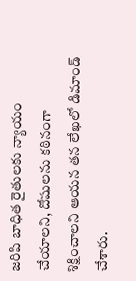జరిపి బాధిత రైతులకు న్యాయం చేయాలని, దోషులను కఠినంగా శిక్షించాలని ఆయన తన లేఖలో డిమాండ్ చేశారు.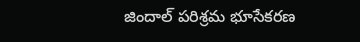జిందాల్ పరిశ్రమ భూసేకరణ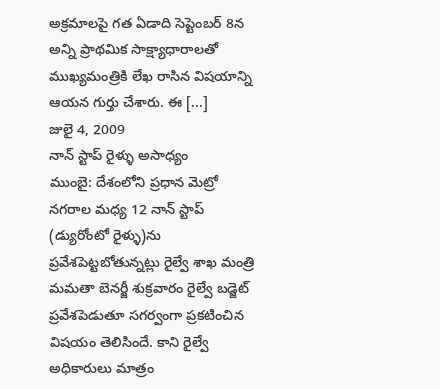అక్రమాలపై గత ఏడాది సెప్టెంబర్ 8న అన్ని ప్రాథమిక సాక్ష్యాధారాలతో ముఖ్యమంత్రికి లేఖ రాసిన విషయాన్ని ఆయన గుర్తు చేశారు. ఈ [...]
జులై 4, 2009
నాన్ స్టాప్ రైళ్ళు అసాధ్యం
ముంబై: దేశంలోని ప్రధాన మెట్రో నగరాల మధ్య 12 నాన్ స్టాప్ (డ్యురోంటో రైళ్ళు)ను ప్రవేశపెట్టబోతున్నట్లు రైల్వే శాఖ మంత్రి మమతా బెనర్జీ శుక్రవారం రైల్వే బడ్జెట్ ప్రవేశపెడుతూ సగర్వంగా ప్రకటించిన విషయం తెలిసిందే. కాని రైల్వే అధికారులు మాత్రం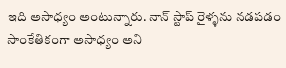ఇది అసాధ్యం అంటున్నారు. నాన్ స్టాప్ రైళ్ళను నడపడం సాంకేతికంగా అసాధ్యం అని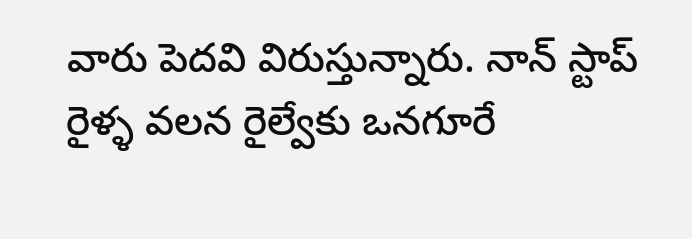వారు పెదవి విరుస్తున్నారు. నాన్ స్టాప్ రైళ్ళ వలన రైల్వేకు ఒనగూరే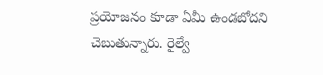ప్రయోజనం కూడా ఏమీ ఉండబోదని చెబుతున్నారు. రైల్వే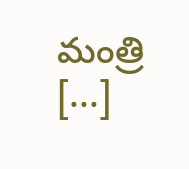మంత్రి [...]